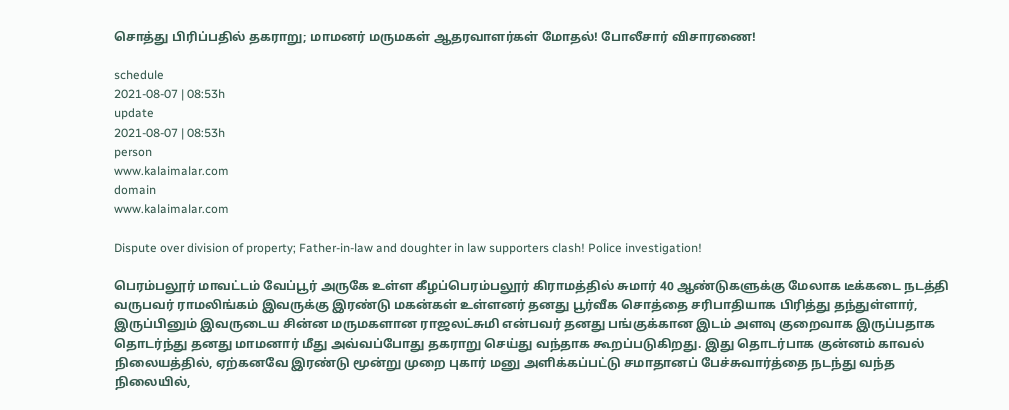சொத்து பிரிப்பதில் தகராறு; மாமனர் மருமகள் ஆதரவாளர்கள் மோதல்! போலீசார் விசாரணை!

schedule
2021-08-07 | 08:53h
update
2021-08-07 | 08:53h
person
www.kalaimalar.com
domain
www.kalaimalar.com

Dispute over division of property; Father-in-law and doughter in law supporters clash! Police investigation!

பெரம்பலூர் மாவட்டம் வேப்பூர் அருகே உள்ள கீழப்பெரம்பலூர் கிராமத்தில் சுமார் 40 ஆண்டுகளுக்கு மேலாக டீக்கடை நடத்தி வருபவர் ராமலிங்கம் இவருக்கு இரண்டு மகன்கள் உள்ளனர் தனது பூர்வீக சொத்தை சரிபாதியாக பிரித்து தந்துள்ளார், இருப்பினும் இவருடைய சின்ன மருமகளான ராஜலட்சுமி என்பவர் தனது பங்குக்கான இடம் அளவு குறைவாக இருப்பதாக தொடர்ந்து தனது மாமனார் மீது அவ்வப்போது தகராறு செய்து வந்தாக கூறப்படுகிறது. இது தொடர்பாக குன்னம் காவல் நிலையத்தில், ஏற்கனவே இரண்டு மூன்று முறை புகார் மனு அளிக்கப்பட்டு சமாதானப் பேச்சுவார்த்தை நடந்து வந்த நிலையில்,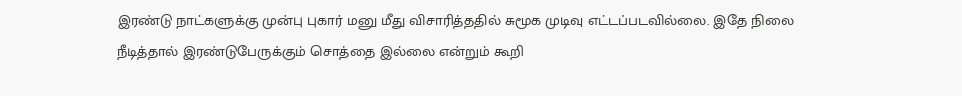இரண்டு நாட்களுக்கு முன்பு புகார் மனு மீது விசாரித்ததில் சுமூக முடிவு எட்டப்படவில்லை. இதே நிலை நீடித்தால் இரண்டுபேருக்கும் சொத்தை இல்லை என்றும் கூறி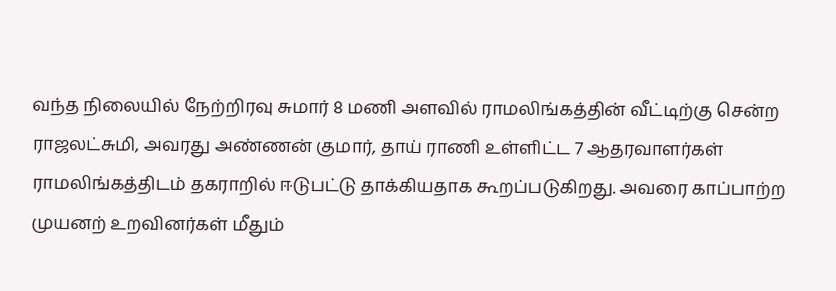வந்த நிலையில் நேற்றிரவு சுமார் 8 மணி அளவில் ராமலிங்கத்தின் வீட்டிற்கு சென்ற ராஜலட்சுமி, அவரது அண்ணன் குமார், தாய் ராணி உள்ளிட்ட 7 ஆதரவாளர்கள் ராமலிங்கத்திடம் தகராறில் ஈடுபட்டு தாக்கியதாக கூறப்படுகிறது. அவரை காப்பாற்ற முயனற் உறவினர்கள் மீதும்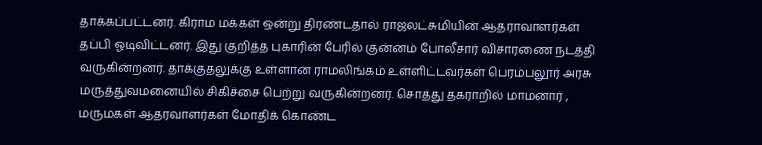தாக்கப்பட்டனர். கிராம மக்கள் ஒன்று திரண்டதால் ராஜலட்சுமியின் ஆதராவாளர்கள் தப்பி ஓடிவிட்டனர். இது குறித்த புகாரின் பேரில் குன்னம் போலீசார் விசாரணை நடத்தி வருகின்றனர். தாக்குதலுக்கு உள்ளான ராமலிங்கம் உள்ளிட்டவர்கள் பெரம்பலூர் அரசு மருத்துவமனையில் சிகிச்சை பெற்று வருகின்றனர். சொத்து தகராறில் மாமனார் , மருமகள் ஆதரவாளர்கள் மோதிக் கொண்ட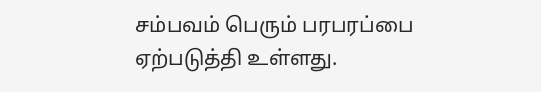சம்பவம் பெரும் பரபரப்பை ஏற்படுத்தி உள்ளது.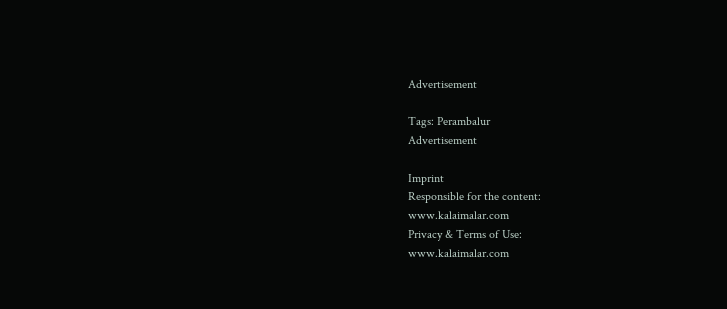Advertisement

Tags: Perambalur
Advertisement

Imprint
Responsible for the content:
www.kalaimalar.com
Privacy & Terms of Use:
www.kalaimalar.com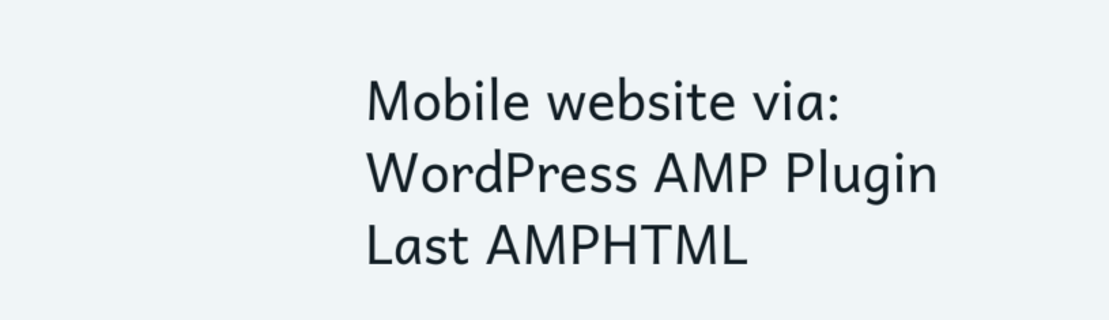Mobile website via:
WordPress AMP Plugin
Last AMPHTML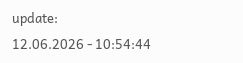update:
12.06.2026 - 10:54:44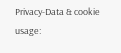Privacy-Data & cookie usage: